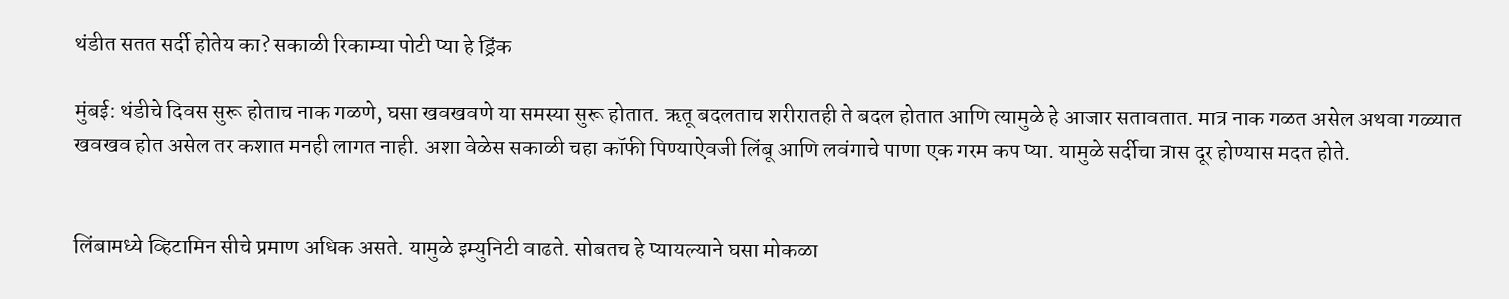थंडीत सतत सर्दी होतेय का? सकाळी रिकाम्या पोटी प्या हे ड्रिंक

मुंबई: थंडीचे दिवस सुरू होताच नाक गळणे, घसा खवखवणे या समस्या सुरू होतात. ऋतू बदलताच शरीरातही ते बदल होतात आणि त्यामुळे हे आजार सतावतात. मात्र नाक गळत असेल अथवा गळ्यात खवखव होत असेल तर कशात मनही लागत नाही. अशा वेळेस सकाळी चहा कॉफी पिण्याऐवजी लिंबू आणि लवंगाचे पाणा एक गरम कप प्या. यामुळे सर्दीचा त्रास दूर होण्यास मदत होते.


लिंबामध्ये व्हिटामिन सीचे प्रमाण अधिक असते. यामुळे इम्युनिटी वाढते. सोबतच हे प्यायल्याने घसा मोकळा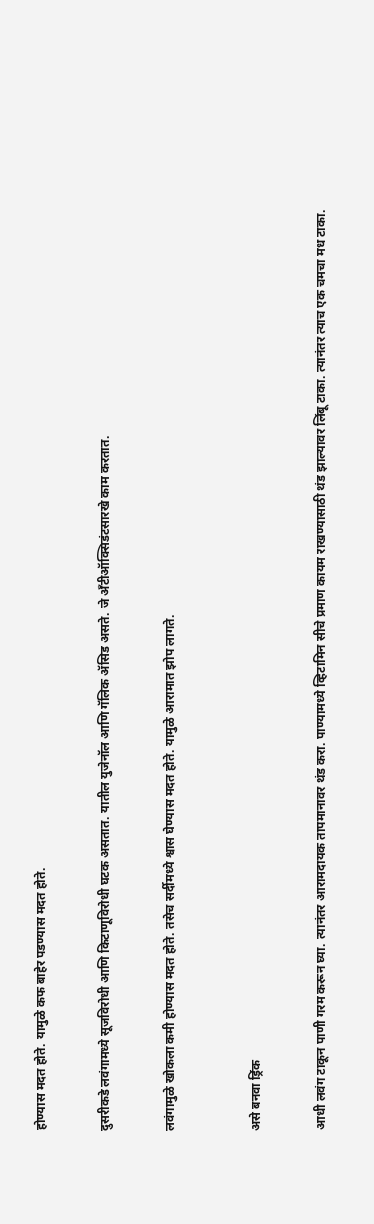होण्यास मदत होते. यामुळे कफ बाहेर पडण्यास मदत होते.


दुसरीकडे लवंगामध्ये सूजविरोधी आणि किटाणूविरोधी घटक असतात. यातील युजेनॉल आणि गॅलिक ॲसिड असते. जे अँटीऑक्सिडंटसारखे काम करतात.


लवंगामुळे खोकला कमी होण्यास मदत होते. तसेच सर्दीमध्ये श्वास घेण्यास मदत होते. यामुळे आरामात झोप लागते.



असे बनवा ड्रिंक


आधी लवंग टाकून पाणी गरम करून घ्या. त्यानंतर आरामदायक तापमानावर थंड करा. पाण्यामध्ये व्हिटामिन सीचे प्रमाण कायम राखण्यासाठी थंड झाल्यावर लिंबू टाका. त्यानंतर त्याच एक चमचा मध टाका.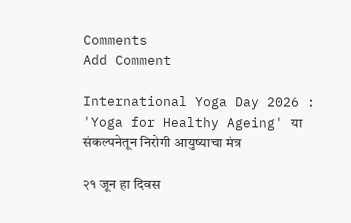Comments
Add Comment

International Yoga Day 2026 : 'Yoga for Healthy Ageing' या संकल्पनेतून निरोगी आयुष्याचा मंत्र

२१ जून हा दिवस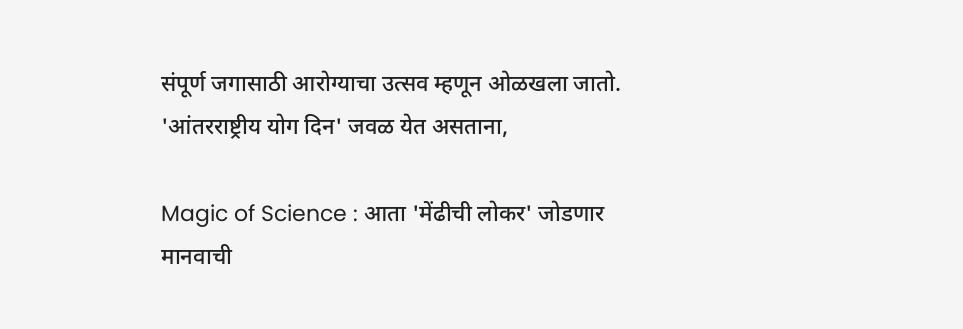संपूर्ण जगासाठी आरोग्याचा उत्सव म्हणून ओळखला जातो. 'आंतरराष्ट्रीय योग दिन' जवळ येत असताना,

Magic of Science : आता 'मेंढीची लोकर' जोडणार मानवाची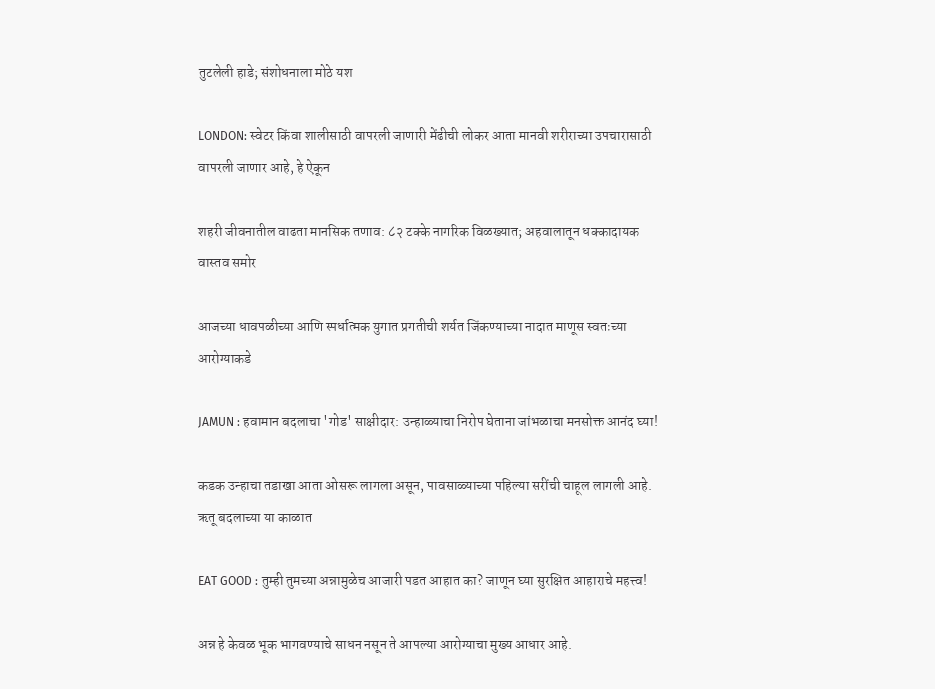तुटलेली हाडे; संशोधनाला मोठे यश

LONDON: स्वेटर किंवा शालीसाठी वापरली जाणारी मेंढीची लोकर आता मानवी शरीराच्या उपचारासाठी वापरली जाणार आहे, हे ऐकून

शहरी जीवनातील वाढता मानसिक तणाव: ८२ टक्के नागरिक विळख्यात; अहवालातून धक्कादायक वास्तव समोर

आजच्या धावपळीच्या आणि स्पर्धात्मक युगात प्रगतीची शर्यत जिंकण्याच्या नादात माणूस स्वतःच्या आरोग्याकडे

JAMUN : हवामान बदलाचा 'गोड' साक्षीदार: उन्हाळ्याचा निरोप घेताना जांभळाचा मनसोक्त आनंद घ्या!

कडक उन्हाचा तडाखा आता ओसरू लागला असून, पावसाळ्याच्या पहिल्या सरींची चाहूल लागली आहे. ऋतू बदलाच्या या काळात

EAT GOOD : तुम्ही तुमच्या अन्नामुळेच आजारी पडत आहात का? जाणून घ्या सुरक्षित आहाराचे महत्त्व!

अन्न हे केवळ भूक भागवण्याचे साधन नसून ते आपल्या आरोग्याचा मुख्य आधार आहे.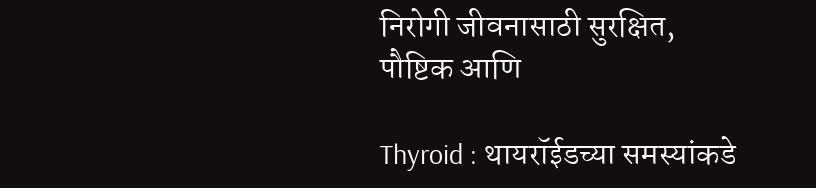निरोगी जीवनासाठी सुरक्षित, पौष्टिक आणि

Thyroid : थायरॉईडच्या समस्यांकडे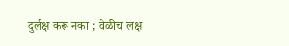दुर्लक्ष करू नका ; वेळीच लक्ष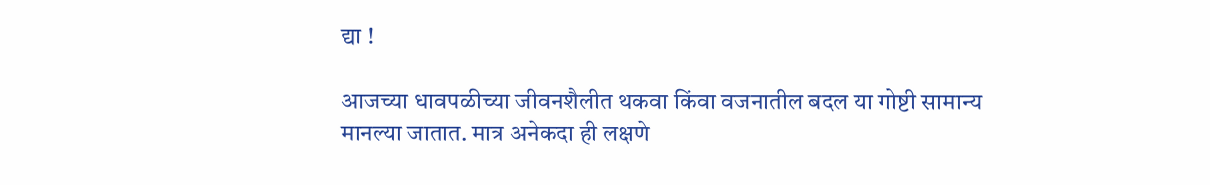द्या !

आजच्या धावपळीच्या जीवनशैलीत थकवा किंवा वजनातील बदल या गोष्टी सामान्य मानल्या जातात. मात्र अनेकदा ही लक्षणे